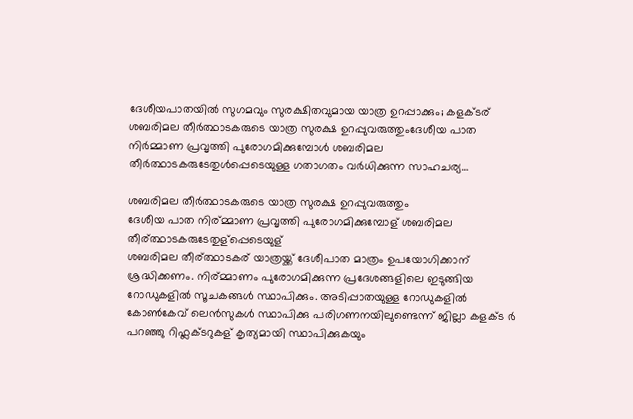ദേശീയപാതയിൽ സുഗമവും സുരക്ഷിതവുമായ യാത്ര ഉറപ്പാക്കും; കളക്ടര്
ശബരിമല തീർത്ഥാടകരുടെ യാത്ര സുരക്ഷ ഉറപ്പുവരുത്തുംദേശീയ പാത നിര്‍മ്മാണ പ്രവൃത്തി പുരോഗമിക്കുമ്പോള്‍ ശബരിമല തീര്‍ത്ഥാടകരുടേതുള്‍പ്പെടെയുള്ള ഗതാഗതം വര്‍ധിക്കുന്ന സാഹചര്യ…

ശബരിമല തീർത്ഥാടകരുടെ യാത്ര സുരക്ഷ ഉറപ്പുവരുത്തും
ദേശീയ പാത നിര്മ്മാണ പ്രവൃത്തി പുരോഗമിക്കുമ്പോള് ശബരിമല തീര്ത്ഥാടകരുടേതുള്പ്പെടെയുള്
ശബരിമല തീര്ത്ഥാടകര് യാത്രയ്ക്ക് ദേശീപാത മാത്രം ഉപയോഗിക്കാന് ശ്രദ്ധിക്കണം. നിര്മ്മാണം പുരോഗമിക്കുന്ന പ്രദേശങ്ങളിലെ ഇടുങ്ങിയ റോഡുകളിൽ സൂചകങ്ങൾ സ്ഥാപിക്കും. അടിപ്പാതയുള്ള റോഡുകളിൽ കോൺകേവ് ലെൻസുകൾ സ്ഥാപിക്കു പരിഗണനയിലുണ്ടെന്ന് ജില്ലാ കളക്ട ർ പറഞ്ഞു റിഫ്ലക്ടറുകള് കൃത്യമായി സ്ഥാപിക്കുകയും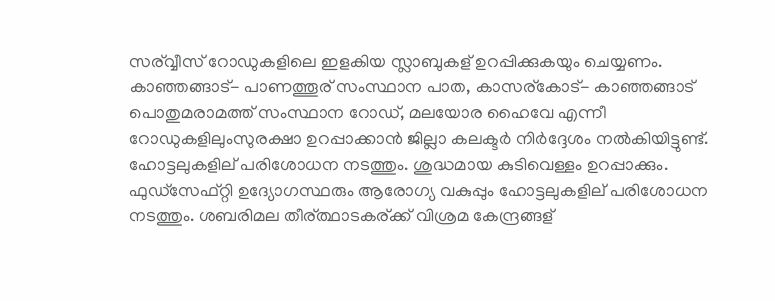സര്വ്വീസ് റോഡുകളിലെ ഇളകിയ സ്ലാബുകള് ഉറപ്പിക്കുകയും ചെയ്യണം. കാഞ്ഞങ്ങാട്- പാണത്തൂര് സംസ്ഥാന പാത, കാസര്കോട്- കാഞ്ഞങ്ങാട് പൊതുമരാമത്ത് സംസ്ഥാന റോഡ്, മലയോര ഹൈവേ എന്നീ റോഡുകളിലുംസുരക്ഷാ ഉറപ്പാക്കാൻ ജില്ലാ കലക്ടർ നിർദ്ദേശം നൽകിയിട്ടുണ്ട്. ഹോട്ടലുകളില് പരിശോധന നടത്തും. ശുദ്ധമായ കുടിവെള്ളം ഉറപ്പാക്കും. ഫുഡ്സേഫ്റ്റി ഉദ്യോഗസ്ഥരും ആരോഗ്യ വകുപ്പും ഹോട്ടലുകളില് പരിശോധന നടത്തും. ശബരിമല തീര്ത്ഥാടകര്ക്ക് വിശ്രമ കേന്ദ്രങ്ങള്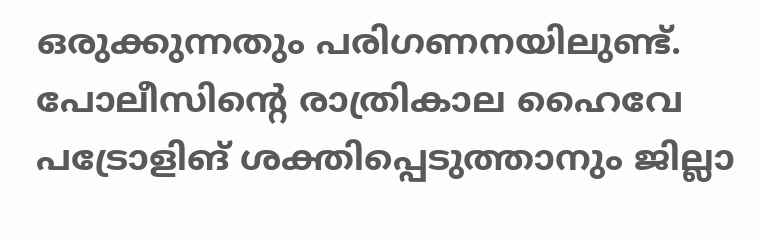ഒരുക്കുന്നതും പരിഗണനയിലുണ്ട്. പോലീസിന്റെ രാത്രികാല ഹൈവേ പട്രോളിങ് ശക്തിപ്പെടുത്താനും ജില്ലാ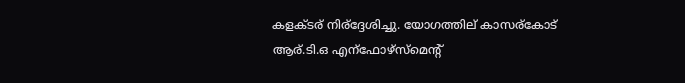കളക്ടര് നിര്ദ്ദേശിച്ചു. യോഗത്തില് കാസര്കോട് ആര്.ടി.ഒ എന്ഫോഴ്സ്മെന്റ്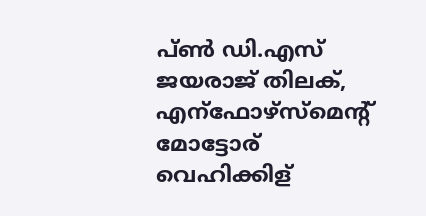പ്ൺ ഡി.എസ് ജയരാജ് തിലക്, എന്ഫോഴ്സ്മെന്റ് മോട്ടോര് വെഹിക്കിള്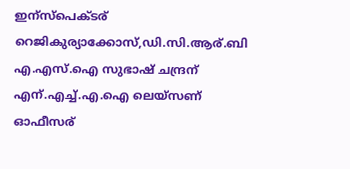ഇന്സ്പെക്ടര് റെജികുര്യാക്കോസ്,ഡി.സി.ആര്.ബി എ.എസ്.ഐ സുഭാഷ് ചന്ദ്രന് എന്.എച്ച്.എ.ഐ ലെയ്സണ് ഓഫീസര്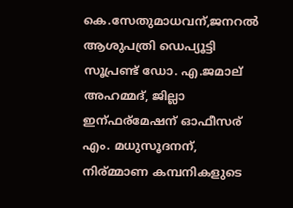കെ.സേതുമാധവന്,ജനറൽ ആശുപത്രി ഡെപ്യൂട്ടി സൂപ്രണ്ട് ഡോ. എ.ജമാല് അഹമ്മദ്, ജില്ലാ ഇന്ഫര്മേഷന് ഓഫീസര് എം. മധുസൂദനന്, നിര്മ്മാണ കമ്പനികളുടെ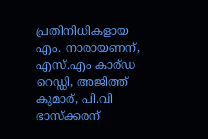പ്രതിനിധികളായ എം. നാരായണന്, എസ്.എം കാര്ഡ റെഡ്ഡി, അജിത്ത് കുമാര്, പി.വി ഭാസ്ക്കരന്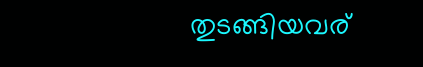തുടങ്ങിയവര്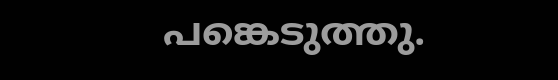പങ്കെടുത്തു.